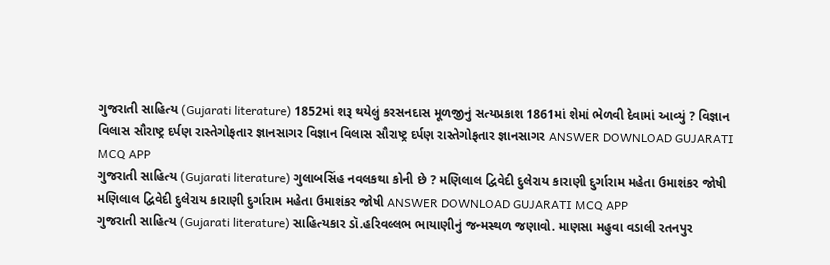ગુજરાતી સાહિત્ય (Gujarati literature) 1852માં શરૂ થયેલું કરસનદાસ મૂળજીનું સત્યપ્રકાશ 1861માં શેમાં ભેળવી દેવામાં આવ્યું ? વિજ્ઞાન વિલાસ સૌરાષ્ટ્ર દર્પણ રાસ્તેગોફતાર જ્ઞાનસાગર વિજ્ઞાન વિલાસ સૌરાષ્ટ્ર દર્પણ રાસ્તેગોફતાર જ્ઞાનસાગર ANSWER DOWNLOAD GUJARATI MCQ APP
ગુજરાતી સાહિત્ય (Gujarati literature) ગુલાબસિંહ નવલકથા કોની છે ? મણિલાલ દ્વિવેદી દુલેરાય કારાણી દુર્ગારામ મહેતા ઉમાશંકર જોષી મણિલાલ દ્વિવેદી દુલેરાય કારાણી દુર્ગારામ મહેતા ઉમાશંકર જોષી ANSWER DOWNLOAD GUJARATI MCQ APP
ગુજરાતી સાહિત્ય (Gujarati literature) સાહિત્યકાર ડૉ.હરિવલ્લભ ભાયાણીનું જન્મસ્થળ જણાવો. માણસા મહુવા વડાલી રતનપુર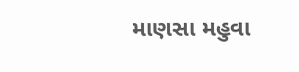માણસા મહુવા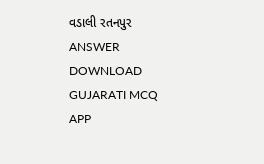વડાલી રતનપુર ANSWER DOWNLOAD GUJARATI MCQ APP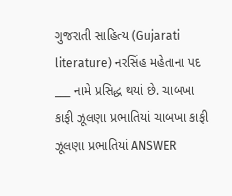ગુજરાતી સાહિત્ય (Gujarati literature) નરસિંહ મહેતાના પદ ___ નામે પ્રસિદ્ધ થયાં છે. ચાબખા કાફી ઝૂલણા પ્રભાતિયાં ચાબખા કાફી ઝૂલણા પ્રભાતિયાં ANSWER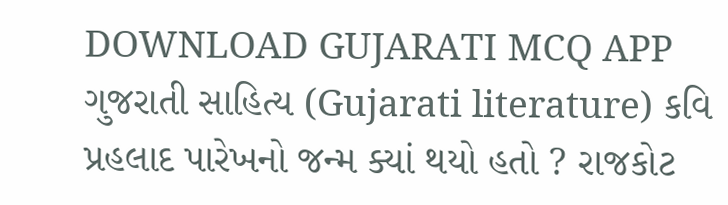DOWNLOAD GUJARATI MCQ APP
ગુજરાતી સાહિત્ય (Gujarati literature) કવિ પ્રહલાદ પારેખનો જન્મ ક્યાં થયો હતો ? રાજકોટ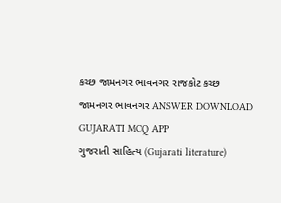કચ્છ જામનગર ભાવનગર રાજકોટ કચ્છ જામનગર ભાવનગર ANSWER DOWNLOAD GUJARATI MCQ APP
ગુજરાતી સાહિત્ય (Gujarati literature)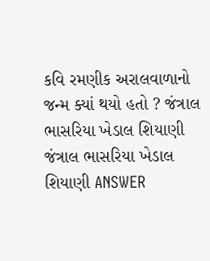કવિ રમણીક અરાલવાળાનો જન્મ ક્યાં થયો હતો ? જંત્રાલ ભાસરિયા ખેડાલ શિયાણી જંત્રાલ ભાસરિયા ખેડાલ શિયાણી ANSWER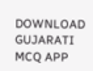DOWNLOAD GUJARATI MCQ APP